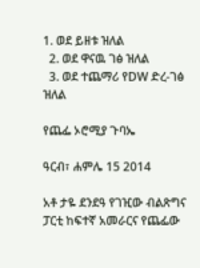1. ወደ ይዘቱ ዝለል
  2. ወደ ዋናዉ ገፅ ዝለል
  3. ወደ ተጨማሪ የDW ድረ-ገፅ ዝለል

የጨፌ ኦሮሚያ ጉባኤ

ዓርብ፣ ሐምሌ 15 2014

አቶ ታዬ ደንደዓ የገዢው ብልጽግና ፓርቲ ከፍተኛ አመራርና የጨፌው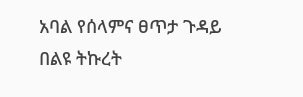አባል የሰላምና ፀጥታ ጉዳይ በልዩ ትኩረት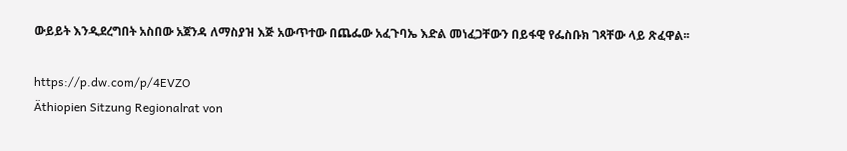ውይይት እንዲደረግበት አስበው አጀንዳ ለማስያዝ እጅ አውጥተው በጨፌው አፈጉባኤ እድል መነፈጋቸውን በይፋዊ የፌስቡክ ገጻቸው ላይ ጽፈዋል፡፡

https://p.dw.com/p/4EVZO
Äthiopien Sitzung Regionalrat von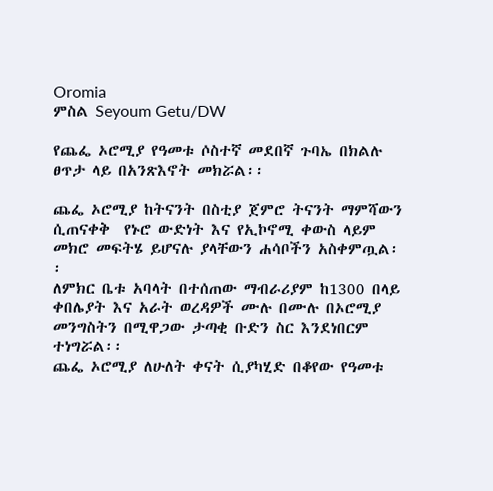Oromia
ምስል Seyoum Getu/DW

የጨፌ ኦሮሚያ የዓመቱ ሶስተኛ መደበኛ ጉባኤ በክልሉ ፀጥታ ላይ በአንጽእኖት መክሯል፡፡

ጨፌ ኦሮሚያ ከትናንት በስቲያ ጀምሮ ትናንት ማምሻውን ሲጠናቀቅ  የኑሮ ውድነት እና የኢኮኖሚ ቀውስ ላይም መክሮ መፍትሄ ይሆናሉ ያላቸውን ሐሳቦችን አስቀምጧል፡፡
ለምክር ቤቱ አባላት በተሰጠው ማብራሪያም ከ1300 በላይ ቀበሌያት እና አራት ወረዳዎች ሙሉ በሙሉ በኦሮሚያ መንግስትን በሚዋጋው ታጣቂ ቡድን ስር እንደነበርም ተነግሯል፡፡
ጨፌ ኦሮሚያ ለሁለት ቀናት ሲያካሂድ በቆየው የዓመቱ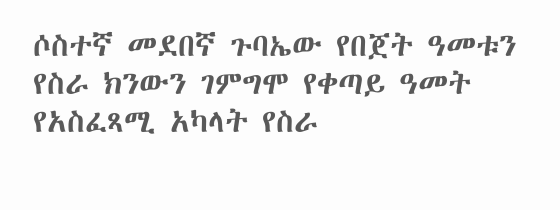ሶስተኛ መደበኛ ጉባኤው የበጀት ዓመቱን የስራ ክንውን ገምግሞ የቀጣይ ዓመት የአስፈጻሚ አካላት የስራ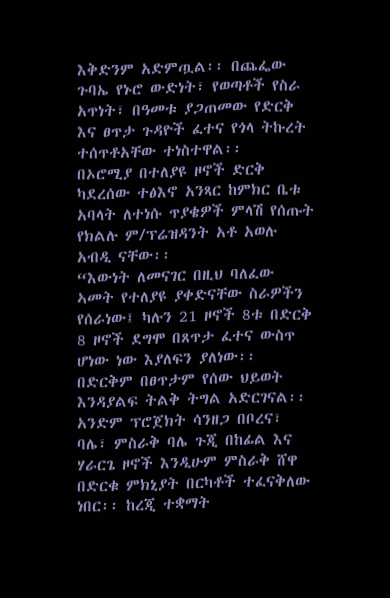እቅድንም አድምጧል፡፡ በጨፌው ጉባኤ የኑሮ ውድነት፣ የወጣቶች የስራ አጥነት፣ በዓመቱ ያጋጠመው የድርቅ እና ፀጥታ ጉዳዮች ፈተና የጎላ ትኩረት ተሰጥቶአቸው ተነስተዋል፡፡
በኦሮሚያ በተለያዩ ዞኖች ድርቅ ካደረሰው ተፅእኖ አንጻር ከምክር ቤቱ አባላት ለተነሱ ጥያቄዎች ምላሽ የሰጡት የክልሉ ም/ፕሬዝዳንት አቶ አወሉ አብዲ ናቸው፡፡
“እውነት ለመናገር በዚህ ባለፈው ኣመት የተለያዩ ያቀድናቸው ስራዎችን የሰራነው፤ ካሉን 21 ዞኖች 8ቱ በድርቅ 8 ዞኖች ደግሞ በጸጥታ ፈተና ውስጥ ሆነው ነው እያለፍን ያለነው፡፡ በድርቅም በፀጥታም የሰው ህይወት እንዳያልፍ ትልቅ ትግል አድርገናል፡፡ አንድም ፕሮጀክት ሳንዘጋ በቦረና፣ ባሌ፣ ምስራቅ ባሌ ጉጂ በከፊል እና ሃራርጌ ዞኖች እንዲሁም ምስራቅ ሸዋ በድርቁ ምክኒያት በርካቶች ተፈናቅለው ነበር፡፡ ከረጂ ተቋማት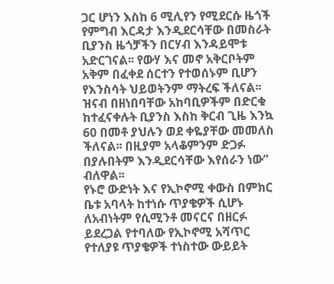ጋር ሆነን እስከ 6 ሚሊየን የሚደርሱ ዜጎች የምግብ እርዳታ እንዲደርሳቸው በመስራት ቢያንስ ዜጎቻችን በርሃብ እንዳይሞቱ አድርገናል፡፡ የውሃ እና መኖ አቅርቦትም አቅም በፈቀደ ሰርተን የተወሰኑም ቢሆን የእንስሳት ህይወትንም ማትረፍ ችለናል፡፡ ዝናብ በዘነበባቸው አከባቢዎችም በድርቁ ከተፈናቀሉት ቢያንስ እስከ ቅርብ ጊዜ እንኳ 60 በመቶ ያህሉን ወደ ቀዬያቸው መመለስ ችለናል፡፡ በዚያም አላቆምንም ድጋፉ በያሉበትም እንዲደርሳቸው እየሰራን ነው” ብለዋል፡፡
የኑሮ ውድነት እና የኢኮኖሚ ቀውስ በምክር ቤቱ አባላት ከተነሱ ጥያቄዎች ሲሆኑ ለአብነትም የሲሚንቶ መናርና በዘርፉ ይደረጋል የተባለው የኢኮኖሚ አሻጥር የተለያዩ ጥያቄዎች ተነስተው ውይይት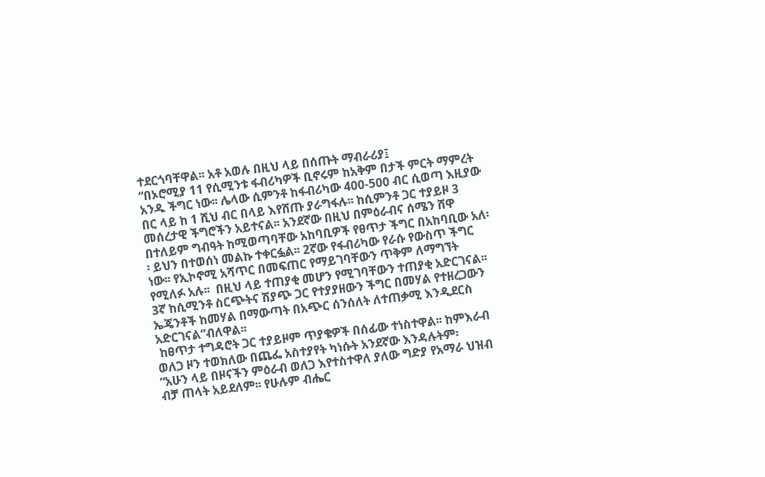ተደርጎባቸዋል፡፡ አቶ አወሉ በዚህ ላይ በሰጡት ማብራሪያ፤
“በኦሮሚያ 11 የሲሚንቱ ፋብሪካዎች ቢኖሩም ከአቅም በታች ምርት ማምረት አንዱ ችግር ነው፡፡ ሌላው ሲምንቶ ከፋብሪካው 400-500 ብር ሲወጣ እዚያው በር ላይ ከ 1 ሺህ ብር በላይ እየሸጡ ያራግፋሉ፡፡ ከሲምንቶ ጋር ተያይዞ 3 መሰረታዊ ችግሮችን አይተናል፡፡ አንደኛው በዚህ በምዕራብና ሰሜን ሸዋ በተለይም ግብዓት ከሚወጣባቸው አከባቢዎች የፀጥታ ችግር በአከባቢው አለ፡፡ ይህን በተወሰነ መልኩ ተቀርፏል፡፡ 2ኛው የፋብሪካው የራሱ የውስጥ ችግር ነው፡፡ የኢኮኖሚ አሻጥር በመፍጠር የማይገባቸውን ጥቅም ለማግኘት የሚለፉ አሉ፡፡  በዚህ ላይ ተጠያቂ መሆን የሚገባቸውን ተጠያቂ አድርገናል፡፡ 3ኛ ከሲሚንቶ ስርጭትና ሽያጭ ጋር የተያያዘውን ችግር በመሃል የተዘረጋውን ኤጄንቶች ከመሃል በማውጣት በአጭር ሰንሰለት ለተጠቃሚ እንዲደርስ አድርገናል”ብለዋል፡፡
 ከፀጥታ ተግዳሮት ጋር ተያይዞም ጥያቄዎች በሰፊው ተነስተዋል፡፡ ከምእራብ ወለጋ ዞን ተወክለው በጨፌ አስተያየት ካነሱት አንደኛው እንዳሉትም፡
“አሁን ላይ በዞናችን ምዕራብ ወለጋ እየተስተዋለ ያለው ግድያ የአማራ ህዝብ ብቻ ጠላት አይደለም፡፡ የሁሉም ብሔር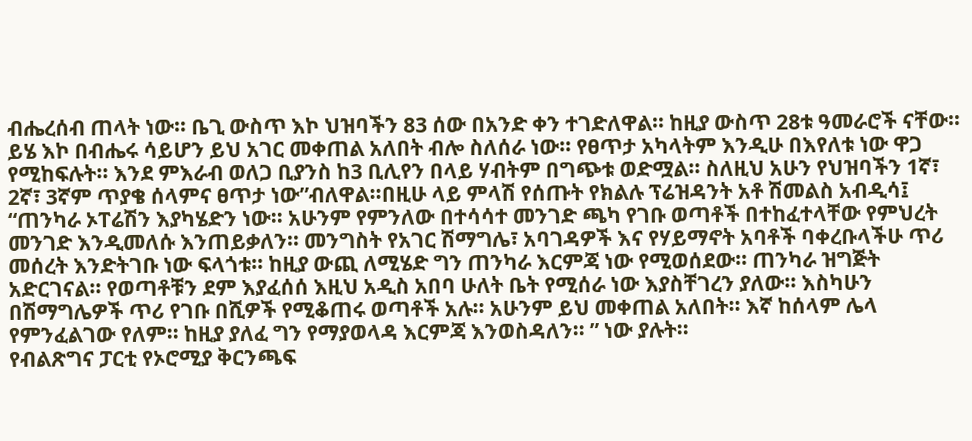ብሔረሰብ ጠላት ነው፡፡ ቤጊ ውስጥ እኮ ህዝባችን 83 ሰው በአንድ ቀን ተገድለዋል፡፡ ከዚያ ውስጥ 28ቱ ዓመራሮች ናቸው፡፡ ይሄ እኮ በብሔሩ ሳይሆን ይህ አገር መቀጠል አለበት ብሎ ስለሰራ ነው፡፡ የፀጥታ አካላትም እንዲሁ በእየለቱ ነው ዋጋ የሚከፍሉት፡፡ እንደ ምእራብ ወለጋ ቢያንስ ከ3 ቢሊየን በላይ ሃብትም በግጭቱ ወድሟል፡፡ ስለዚህ አሁን የህዝባችን 1ኛ፣ 2ኛ፣ 3ኛም ጥያቄ ሰላምና ፀጥታ ነው”ብለዋል፡፡በዚሁ ላይ ምላሽ የሰጡት የክልሉ ፕሬዝዳንት አቶ ሽመልስ አብዲሳ፤
“ጠንካራ ኦፐሬሽን እያካሄድን ነው፡፡ አሁንም የምንለው በተሳሳተ መንገድ ጫካ የገቡ ወጣቶች በተከፈተላቸው የምህረት መንገድ እንዲመለሱ እንጠይቃለን፡፡ መንግስት የአገር ሽማግሌ፣ አባገዳዎች እና የሃይማኖት አባቶች ባቀረቡላችሁ ጥሪ መሰረት እንድትገቡ ነው ፍላጎቱ፡፡ ከዚያ ውጪ ለሚሄድ ግን ጠንካራ እርምጃ ነው የሚወሰደው፡፡ ጠንካራ ዝግጅት አድርገናል፡፡ የወጣቶቹን ደም እያፈሰሰ እዚህ አዲስ አበባ ሁለት ቤት የሚሰራ ነው እያስቸገረን ያለው፡፡ እስካሁን በሽማግሌዎች ጥሪ የገቡ በሺዎች የሚቆጠሩ ወጣቶች አሉ፡፡ አሁንም ይህ መቀጠል አለበት፡፡ እኛ ከሰላም ሌላ የምንፈልገው የለም፡፡ ከዚያ ያለፈ ግን የማያወላዳ እርምጃ እንወስዳለን፡፡ ” ነው ያሉት፡፡
የብልጽግና ፓርቲ የኦሮሚያ ቅርንጫፍ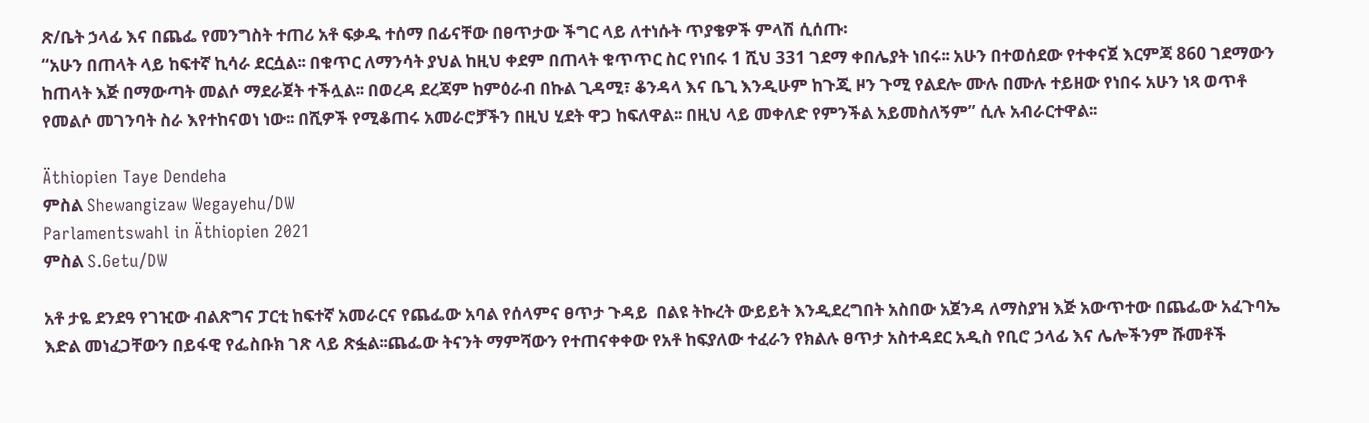ጽ/ቤት ኃላፊ እና በጨፌ የመንግስት ተጠሪ አቶ ፍቃዱ ተሰማ በፊናቸው በፀጥታው ችግር ላይ ለተነሱት ጥያቄዎች ምላሽ ሲሰጡ፡
“አሁን በጠላት ላይ ከፍተኛ ኪሳራ ደርሷል፡፡ በቁጥር ለማንሳት ያህል ከዚህ ቀደም በጠላት ቁጥጥር ስር የነበሩ 1 ሺህ 331 ገደማ ቀበሌያት ነበሩ፡፡ አሁን በተወሰደው የተቀናጀ እርምጃ 860 ገደማውን ከጠላት እጅ በማውጣት መልሶ ማደራጀት ተችሏል፡፡ በወረዳ ደረጃም ከምዕራብ በኩል ጊዳሚ፣ ቆንዳላ እና ቤጊ እንዲሁም ከጉጂ ዞን ጉሚ የልደሎ ሙሉ በሙሉ ተይዘው የነበሩ አሁን ነጻ ወጥቶ የመልሶ መገንባት ስራ እየተከናወነ ነው፡፡ በሺዎች የሚቆጠሩ አመራሮቻችን በዚህ ሂደት ዋጋ ከፍለዋል፡፡ በዚህ ላይ መቀለድ የምንችል አይመስለኝም” ሲሉ አብራርተዋል፡፡

Äthiopien Taye Dendeha
ምስል Shewangizaw Wegayehu/DW
Parlamentswahl in Äthiopien 2021
ምስል S.Getu/DW

አቶ ታዬ ደንደዓ የገዢው ብልጽግና ፓርቲ ከፍተኛ አመራርና የጨፌው አባል የሰላምና ፀጥታ ጉዳይ  በልዩ ትኩረት ውይይት እንዲደረግበት አስበው አጀንዳ ለማስያዝ እጅ አውጥተው በጨፌው አፈጉባኤ እድል መነፈጋቸውን በይፋዊ የፌስቡክ ገጽ ላይ ጽፏል፡፡ጨፌው ትናንት ማምሻውን የተጠናቀቀው የአቶ ከፍያለው ተፈራን የክልሉ ፀጥታ አስተዳደር አዲስ የቢሮ ኃላፊ እና ሌሎችንም ሹመቶች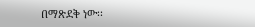በማጽደቅ ነው፡፡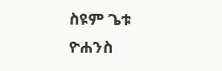ስዩም ጌቱ
ዮሐንስ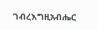ገብረእግዚአብሔር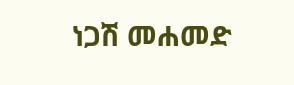ነጋሽ መሐመድ